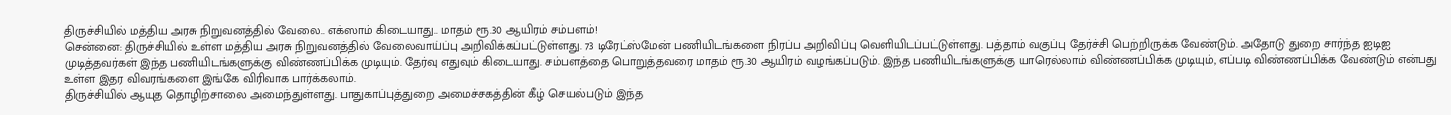திருச்சியில் மத்திய அரசு நிறுவனத்தில் வேலை.. எக்ஸாம் கிடையாது.. மாதம் ரூ.30 ஆயிரம் சம்பளம்!
சென்னை: திருச்சியில் உள்ள மத்திய அரசு நிறுவனத்தில் வேலைவாய்ப்பு அறிவிக்கப்பட்டுள்ளது. 73 டிரேட்ஸ்மேன் பணியிடங்களை நிரப்ப அறிவிப்பு வெளியிடப்பட்டுள்ளது. பத்தாம் வகுப்பு தேர்ச்சி பெற்றிருக்க வேண்டும். அதோடு துறை சார்ந்த ஐடிஐ முடித்தவர்கள் இந்த பணியிடங்களுக்கு விண்ணப்பிக்க முடியும். தேர்வு எதுவும் கிடையாது. சம்பளத்தை பொறுத்தவரை மாதம் ரூ.30 ஆயிரம் வழங்கப்படும். இந்த பணியிடங்களுக்கு யாரெல்லாம் விண்ணப்பிக்க முடியும், எப்படி விண்ணப்பிக்க வேண்டும் என்பது உள்ள இதர விவரங்களை இங்கே விரிவாக பார்க்கலாம்.
திருச்சியில் ஆயுத தொழிற்சாலை அமைந்துள்ளது. பாதுகாப்புத்துறை அமைச்சகத்தின் கீழ் செயல்படும் இந்த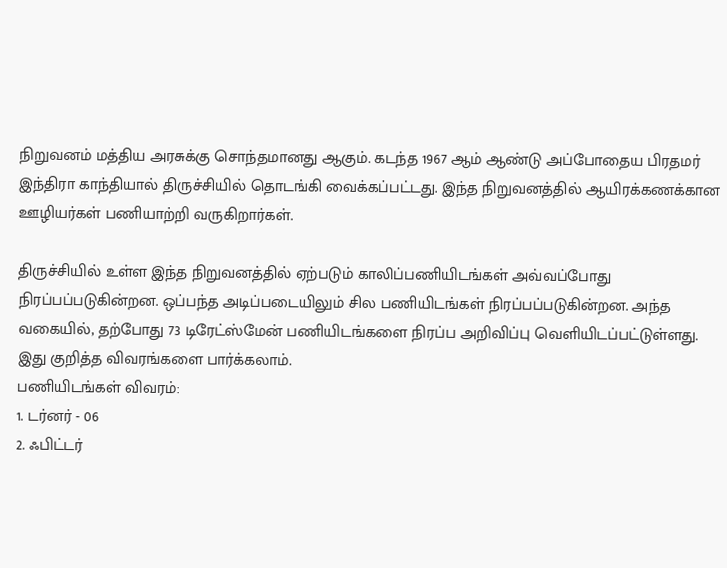நிறுவனம் மத்திய அரசுக்கு சொந்தமானது ஆகும். கடந்த 1967 ஆம் ஆண்டு அப்போதைய பிரதமர் இந்திரா காந்தியால் திருச்சியில் தொடங்கி வைக்கப்பட்டது. இந்த நிறுவனத்தில் ஆயிரக்கணக்கான ஊழியர்கள் பணியாற்றி வருகிறார்கள்.

திருச்சியில் உள்ள இந்த நிறுவனத்தில் ஏற்படும் காலிப்பணியிடங்கள் அவ்வப்போது நிரப்பப்படுகின்றன. ஒப்பந்த அடிப்படையிலும் சில பணியிடங்கள் நிரப்பப்படுகின்றன. அந்த வகையில், தற்போது 73 டிரேட்ஸ்மேன் பணியிடங்களை நிரப்ப அறிவிப்பு வெளியிடப்பட்டுள்ளது. இது குறித்த விவரங்களை பார்க்கலாம்.
பணியிடங்கள் விவரம்:
1. டர்னர் - 06
2. ஃபிட்டர்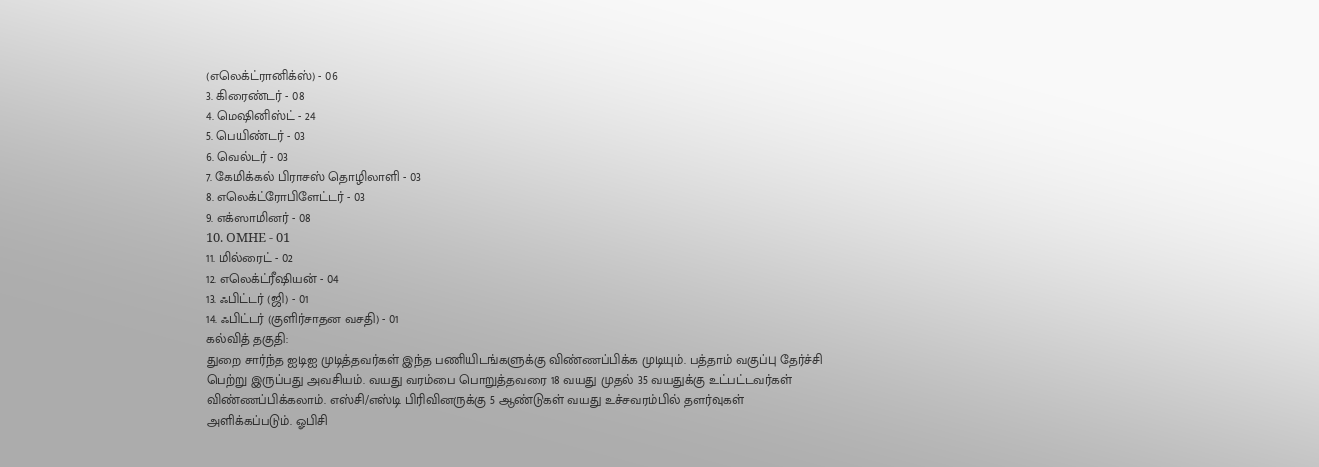(எலெக்ட்ரானிக்ஸ்) - 06
3. கிரைண்டர் - 08
4. மெஷினிஸ்ட் - 24
5. பெயிண்டர் - 03
6. வெல்டர் - 03
7. கேமிக்கல் பிராசஸ் தொழிலாளி - 03
8. எலெக்ட்ரோபிளேட்டர் - 03
9. எக்ஸாமினர் - 08
10. OMHE - 01
11. மில்ரைட் - 02
12. எலெக்ட்ரீஷியன் - 04
13. ஃபிட்டர் (ஜி) - 01
14. ஃபிட்டர் (குளிர்சாதன வசதி) - 01
கல்வித் தகுதி:
துறை சார்ந்த ஐடிஐ முடித்தவர்கள் இந்த பணியிடங்களுக்கு விண்ணப்பிக்க முடியும். பத்தாம் வகுப்பு தேர்ச்சி பெற்று இருப்பது அவசியம். வயது வரம்பை பொறுத்தவரை 18 வயது முதல் 35 வயதுக்கு உட்பட்டவர்கள் விண்ணப்பிக்கலாம். எஸ்சி/எஸ்டி பிரிவினருக்கு 5 ஆண்டுகள் வயது உச்சவரம்பில் தளர்வுகள் அளிக்கப்படும். ஓபிசி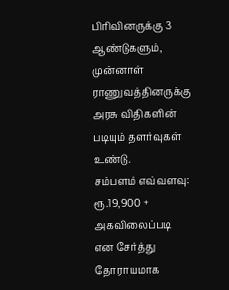பிரிவினருக்கு 3 ஆண்டுகளும், முன்னாள் ராணுவத்தினருக்கு அரசு விதிகளின் படியும் தளர்வுகள் உண்டு.
சம்பளம் எவ்வளவு:
ரூ.19,900 + அகவிலைப்படி என சேர்த்து தோராயமாக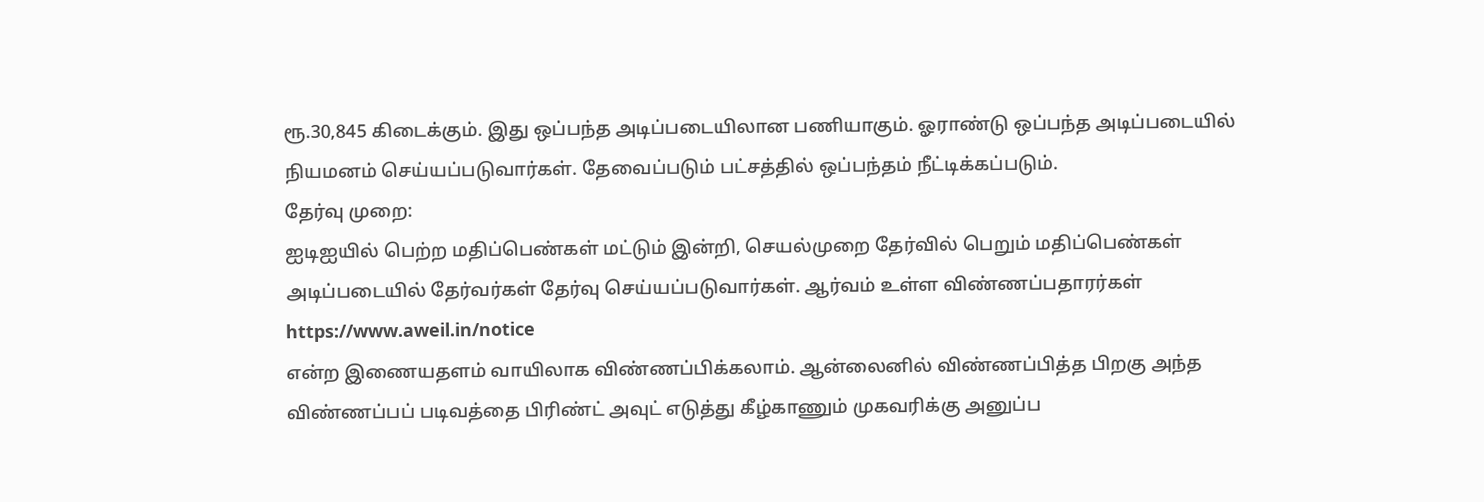ரூ.30,845 கிடைக்கும். இது ஒப்பந்த அடிப்படையிலான பணியாகும். ஓராண்டு ஒப்பந்த அடிப்படையில் நியமனம் செய்யப்படுவார்கள். தேவைப்படும் பட்சத்தில் ஒப்பந்தம் நீட்டிக்கப்படும்.
தேர்வு முறை:
ஐடிஐயில் பெற்ற மதிப்பெண்கள் மட்டும் இன்றி, செயல்முறை தேர்வில் பெறும் மதிப்பெண்கள் அடிப்படையில் தேர்வர்கள் தேர்வு செய்யப்படுவார்கள். ஆர்வம் உள்ள விண்ணப்பதாரர்கள் https://www.aweil.in/notice
என்ற இணையதளம் வாயிலாக விண்ணப்பிக்கலாம். ஆன்லைனில் விண்ணப்பித்த பிறகு அந்த விண்ணப்பப் படிவத்தை பிரிண்ட் அவுட் எடுத்து கீழ்காணும் முகவரிக்கு அனுப்ப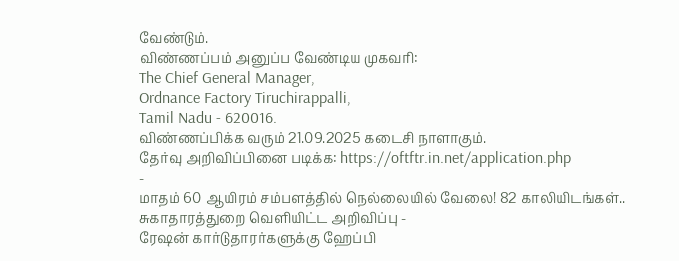வேண்டும்.
விண்ணப்பம் அனுப்ப வேண்டிய முகவரி:
The Chief General Manager,
Ordnance Factory Tiruchirappalli,
Tamil Nadu - 620016.
விண்ணப்பிக்க வரும் 21.09.2025 கடைசி நாளாகும்.
தேர்வு அறிவிப்பினை படிக்க: https://oftftr.in.net/application.php
-
மாதம் 60 ஆயிரம் சம்பளத்தில் நெல்லையில் வேலை! 82 காலியிடங்கள்.. சுகாதாரத்துறை வெளியிட்ட அறிவிப்பு -
ரேஷன் கார்டுதாரர்களுக்கு ஹேப்பி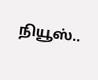நியூஸ்..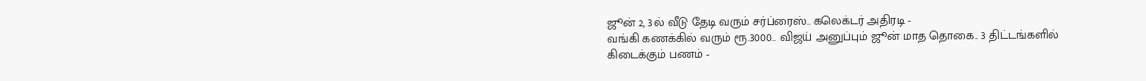ஜூன் 2, 3ல் வீடு தேடி வரும் சர்ப்ரைஸ்.. கலெக்டர் அதிரடி -
வங்கி கணக்கில் வரும் ரூ.3000.. விஜய் அனுப்பும் ஜூன் மாத தொகை.. 3 திட்டங்களில் கிடைக்கும் பணம் -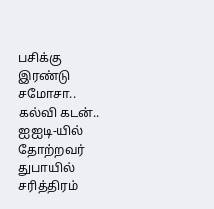பசிக்கு இரண்டு சமோசா.. கல்வி கடன்.. ஐஐடி-யில் தோற்றவர் துபாயில் சரித்திரம்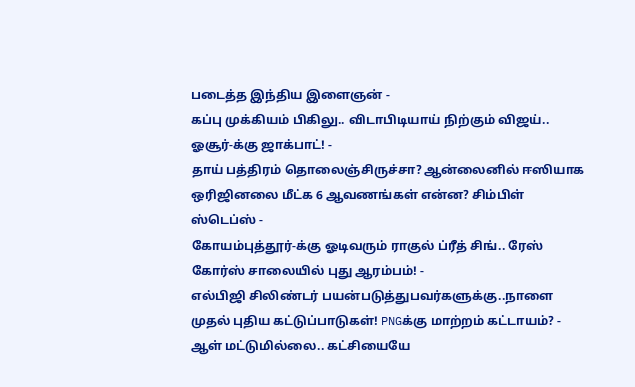படைத்த இந்திய இளைஞன் -
கப்பு முக்கியம் பிகிலு.. விடாபிடியாய் நிற்கும் விஜய்.. ஓசூர்-க்கு ஜாக்பாட்! -
தாய் பத்திரம் தொலைஞ்சிருச்சா? ஆன்லைனில் ஈஸியாக ஒரிஜினலை மீட்க 6 ஆவணங்கள் என்ன? சிம்பிள் ஸ்டெப்ஸ் -
கோயம்புத்தூர்-க்கு ஓடிவரும் ராகுல் ப்ரீத் சிங்.. ரேஸ் கோர்ஸ் சாலையில் புது ஆரம்பம்! -
எல்பிஜி சிலிண்டர் பயன்படுத்துபவர்களுக்கு..நாளை முதல் புதிய கட்டுப்பாடுகள்! PNGக்கு மாற்றம் கட்டாயம்? -
ஆள் மட்டுமில்லை.. கட்சியையே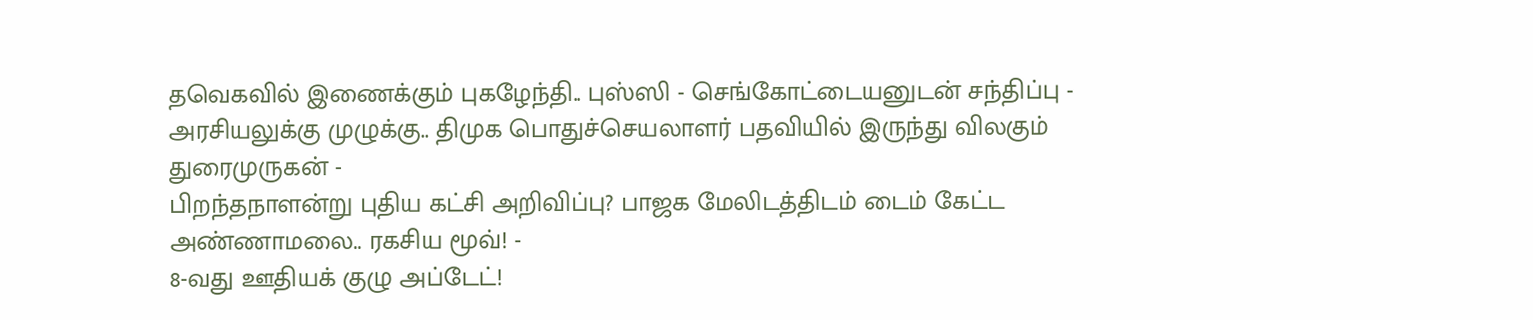தவெகவில் இணைக்கும் புகழேந்தி.. புஸ்ஸி - செங்கோட்டையனுடன் சந்திப்பு -
அரசியலுக்கு முழுக்கு.. திமுக பொதுச்செயலாளர் பதவியில் இருந்து விலகும் துரைமுருகன் -
பிறந்தநாளன்று புதிய கட்சி அறிவிப்பு? பாஜக மேலிடத்திடம் டைம் கேட்ட அண்ணாமலை.. ரகசிய மூவ்! -
8-வது ஊதியக் குழு அப்டேட்!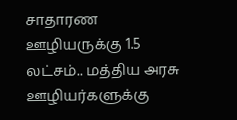சாதாரண ஊழியருக்கு 1.5 லட்சம்.. மத்திய அரசு ஊழியர்களுக்கு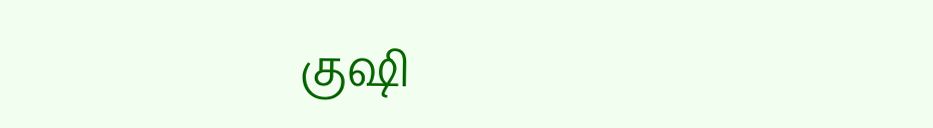குஷி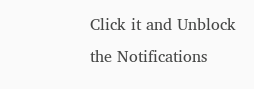Click it and Unblock the Notifications